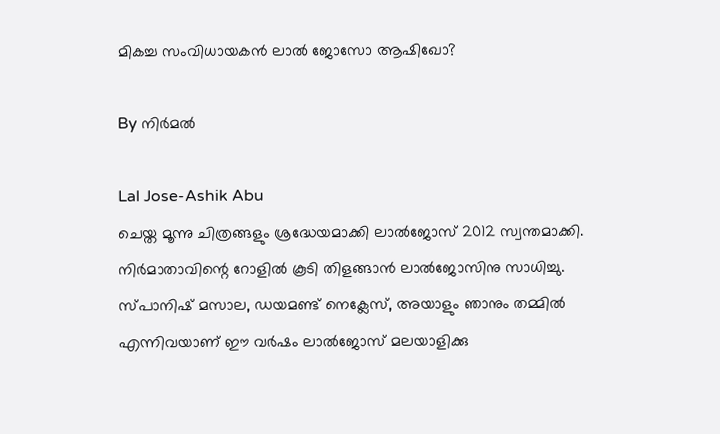മികച്ച സംവിധായകന്‍ ലാല്‍ ജോസോ ആഷിഖോ?

By നിര്‍മല്‍

Lal Jose-Ashik Abu
ചെയ്ത മൂന്നു ചിത്രങ്ങളും ശ്രദ്ധേയമാക്കി ലാല്‍ജോസ് 2012 സ്വന്തമാക്കി. നിര്‍മാതാവിന്റെ റോളില്‍ കൂടി തിളങ്ങാന്‍ ലാല്‍ജോസിനു സാധിച്ചു. സ്പാനിഷ് മസാല, ഡയമണ്ട് നെക്ലേസ്, അയാളും ഞാനും തമ്മില്‍ എന്നിവയാണ് ഈ വര്‍ഷം ലാല്‍ജോസ് മലയാളിക്കു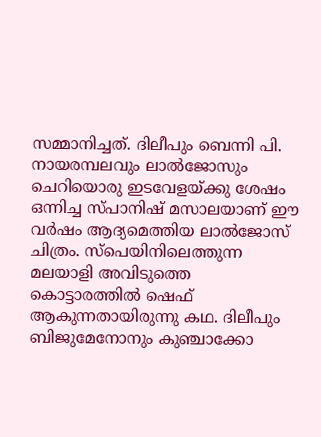സമ്മാനിച്ചത്. ദിലീപും ബെന്നി പി. നായരമ്പലവും ലാല്‍ജോസും ചെറിയൊരു ഇടവേളയ്ക്കു ശേഷം ഒന്നിച്ച സ്പാനിഷ് മസാലയാണ് ഈ വര്‍ഷം ആദ്യമെത്തിയ ലാല്‍ജോസ് ചിത്രം. സ്‌പെയിനിലെത്തുന്ന മലയാളി അവിടുത്തെ കൊട്ടാരത്തില്‍ ഷെഫ് ആകുന്നതായിരുന്നു കഥ. ദിലീപും ബിജുമേനോനും കുഞ്ചാക്കോ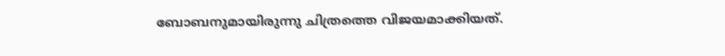ബോബനുമായിരുന്നു ചിത്രത്തെ വിജയമാക്കിയത്.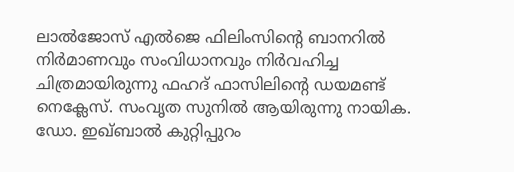ലാല്‍ജോസ് എല്‍ജെ ഫിലിംസിന്റെ ബാനറില്‍ നിര്‍മാണവും സംവിധാനവും നിര്‍വഹിച്ച ചിത്രമായിരുന്നു ഫഹദ് ഫാസിലിന്റെ ഡയമണ്ട് നെക്ലേസ്. സംവൃത സുനില്‍ ആയിരുന്നു നായിക. ഡോ. ഇഖ്ബാല്‍ കുറ്റിപ്പുറം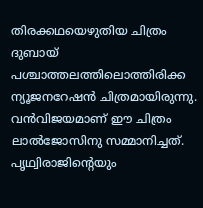തിരക്കഥയെഴുതിയ ചിത്രം ദുബായ് പശ്ചാത്തലത്തിലൊത്തിരിക്ക ന്യൂജനറേഷന്‍ ചിത്രമായിരുന്നു. വന്‍വിജയമാണ് ഈ ചിത്രം ലാല്‍ജോസിനു സമ്മാനിച്ചത്. പൃഥ്വിരാജിന്റെയും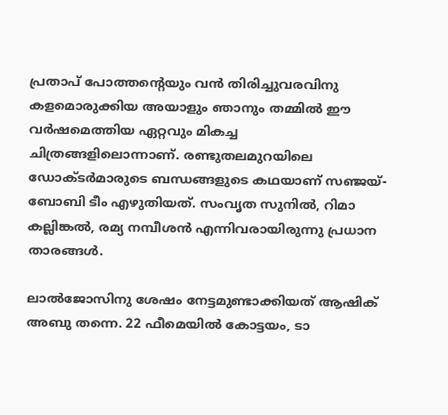പ്രതാപ് പോത്തന്റെയും വന്‍ തിരിച്ചുവരവിനു കളമൊരുക്കിയ അയാളും ഞാനും തമ്മില്‍ ഈ വര്‍ഷമെത്തിയ ഏറ്റവും മികച്ച ചിത്രങ്ങളിലൊന്നാണ്. രണ്ടുതലമുറയിലെ ഡോക്ടര്‍മാരുടെ ബന്ധങ്ങളുടെ കഥയാണ് സഞ്ജയ്-ബോബി ടീം എഴുതിയത്. സംവൃത സുനില്‍, റിമാ കല്ലിങ്കല്‍, രമ്യ നമ്പീശന്‍ എന്നിവരായിരുന്നു പ്രധാന താരങ്ങള്‍.

ലാല്‍ജോസിനു ശേഷം നേട്ടമുണ്ടാക്കിയത് ആഷിക് അബു തന്നെ. 22 ഫീമെയില്‍ കോട്ടയം, ടാ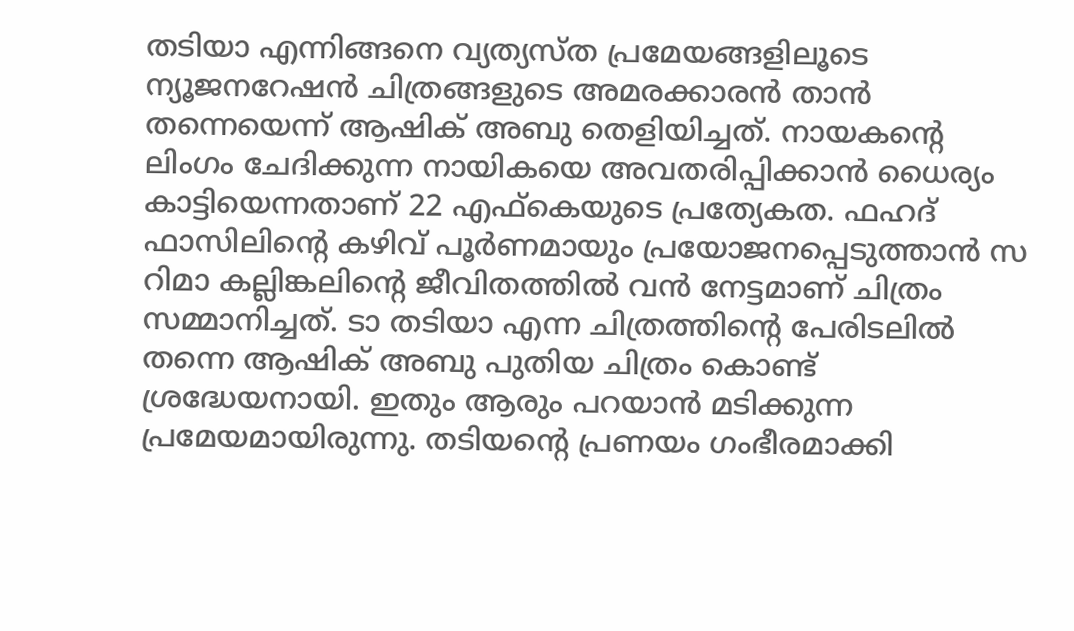തടിയാ എന്നിങ്ങനെ വ്യത്യസ്ത പ്രമേയങ്ങളിലൂടെ ന്യൂജനറേഷന്‍ ചിത്രങ്ങളുടെ അമരക്കാരന്‍ താന്‍ തന്നെയെന്ന് ആഷിക് അബു തെളിയിച്ചത്. നായകന്റെ ലിംഗം ചേദിക്കുന്ന നായികയെ അവതരിപ്പിക്കാന്‍ ധൈര്യം കാട്ടിയെന്നതാണ് 22 എഫ്‌കെയുടെ പ്രത്യേകത. ഫഹദ് ഫാസിലിന്റെ കഴിവ് പൂര്‍ണമായും പ്രയോജനപ്പെടുത്താന്‍ സ റിമാ കല്ലിങ്കലിന്റെ ജീവിതത്തില്‍ വന്‍ നേട്ടമാണ് ചിത്രം സമ്മാനിച്ചത്. ടാ തടിയാ എന്ന ചിത്രത്തിന്റെ പേരിടലില്‍ തന്നെ ആഷിക് അബു പുതിയ ചിത്രം കൊണ്ട് ശ്രദ്ധേയനായി. ഇതും ആരും പറയാന്‍ മടിക്കുന്ന പ്രമേയമായിരുന്നു. തടിയന്റെ പ്രണയം ഗംഭീരമാക്കി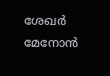ശേഖര്‍ മേനോന്‍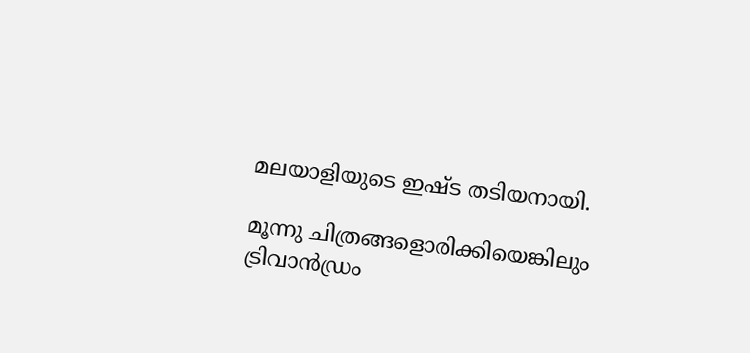മലയാളിയുടെ ഇഷ്ട തടിയനായി.

മൂന്നു ചിത്രങ്ങളൊരിക്കിയെങ്കിലും ട്രിവാന്‍ഡ്രം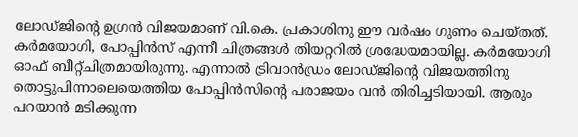ലോഡ്ജിന്റെ ഉഗ്രന്‍ വിജയമാണ് വി.കെ. പ്രകാശിനു ഈ വര്‍ഷം ഗുണം ചെയ്തത്. കര്‍മയോഗി, പോപ്പിന്‍സ് എന്നീ ചിത്രങ്ങള്‍ തിയറ്ററില്‍ ശ്രദ്ധേയമായില്ല. കര്‍മയോഗി ഓഫ് ബീറ്റ്ചിത്രമായിരുന്നു. എന്നാല്‍ ട്രിവാന്‍ഡ്രം ലോഡ്ജിന്റെ വിജയത്തിനു തൊട്ടുപിന്നാലെയെത്തിയ പോപ്പിന്‍സിന്റെ പരാജയം വന്‍ തിരിച്ചടിയായി. ആരും പറയാന്‍ മടിക്കുന്ന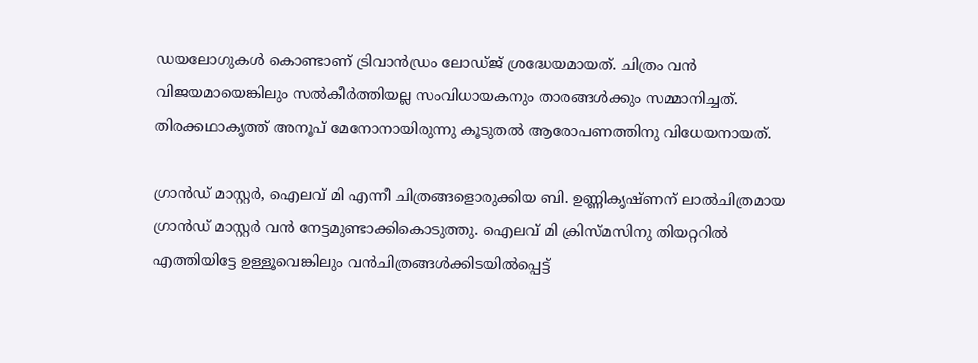ഡയലോഗുകള്‍ കൊണ്ടാണ് ട്രിവാന്‍ഡ്രം ലോഡ്ജ് ശ്രദ്ധേയമായത്. ചിത്രം വന്‍ വിജയമായെങ്കിലും സല്‍കീര്‍ത്തിയല്ല സംവിധായകനും താരങ്ങള്‍ക്കും സമ്മാനിച്ചത്. തിരക്കഥാകൃത്ത് അനൂപ് മേനോനായിരുന്നു കൂടുതല്‍ ആരോപണത്തിനു വിധേയനായത്.

ഗ്രാന്‍ഡ് മാസ്റ്റര്‍, ഐലവ് മി എന്നീ ചിത്രങ്ങളൊരുക്കിയ ബി. ഉണ്ണികൃഷ്ണന് ലാല്‍ചിത്രമായ ഗ്രാന്‍ഡ് മാസ്റ്റര്‍ വന്‍ നേട്ടമുണ്ടാക്കികൊടുത്തു. ഐലവ് മി ക്രിസ്മസിനു തിയറ്ററില്‍ എത്തിയിട്ടേ ഉള്ളൂവെങ്കിലും വന്‍ചിത്രങ്ങള്‍ക്കിടയില്‍പ്പെട്ട്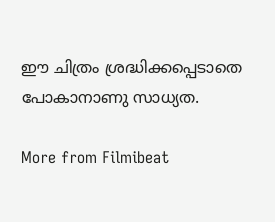ഈ ചിത്രം ശ്രദ്ധിക്കപ്പെടാതെ പോകാനാണു സാധ്യത.

More from Filmibeat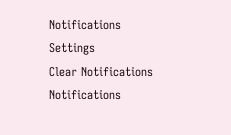Notifications
Settings
Clear Notifications
Notifications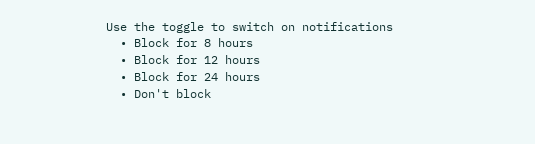Use the toggle to switch on notifications
  • Block for 8 hours
  • Block for 12 hours
  • Block for 24 hours
  • Don't block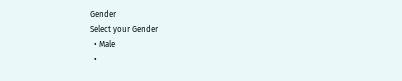Gender
Select your Gender
  • Male
  •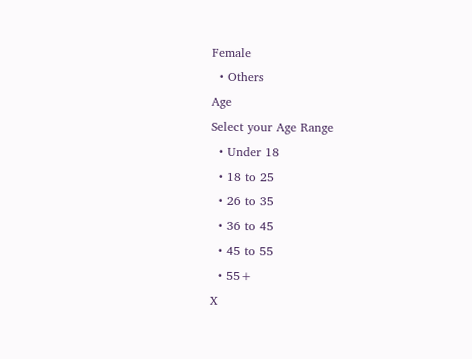Female
  • Others
Age
Select your Age Range
  • Under 18
  • 18 to 25
  • 26 to 35
  • 36 to 45
  • 45 to 55
  • 55+
X